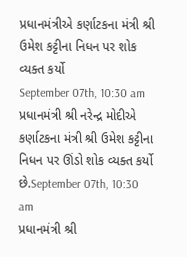પ્રધાનમંત્રીએ કર્ણાટકના મંત્રી શ્રી ઉમેશ કટ્ટીના નિધન પર શોક વ્યક્ત કર્યો
September 07th, 10:30 am
પ્રધાનમંત્રી શ્રી નરેન્દ્ર મોદીએ કર્ણાટકના મંત્રી શ્રી ઉમેશ કટ્ટીના નિધન પર ઊંડો શોક વ્યક્ત કર્યો છે.September 07th, 10:30 am
પ્રધાનમંત્રી શ્રી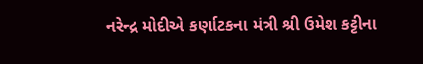નરેન્દ્ર મોદીએ કર્ણાટકના મંત્રી શ્રી ઉમેશ કટ્ટીના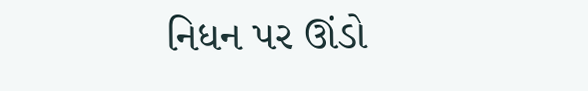નિધન પર ઊંડો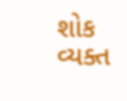શોક વ્યક્ત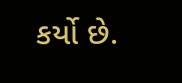કર્યો છે.